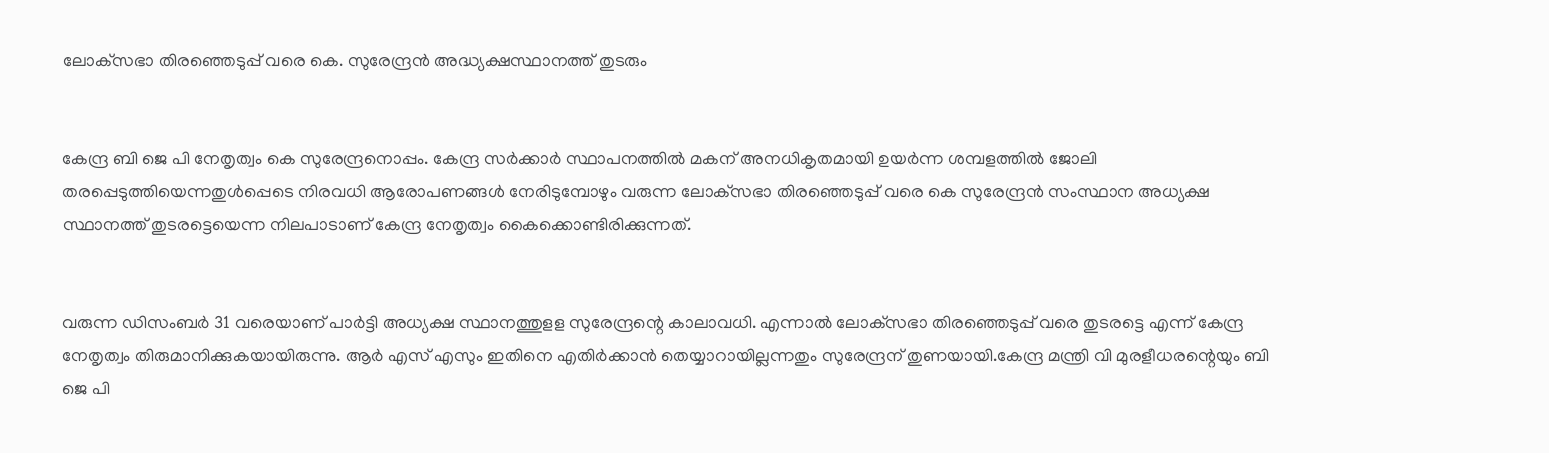ലോക്‌സഭാ തിരഞ്ഞെടുപ്പ് വരെ കെ. സുരേന്ദ്രന്‍ അദ്ധ്യക്ഷസ്ഥാനത്ത് തുടരും


കേന്ദ്ര ബി ജെ പി നേതൃത്വം കെ സുരേന്ദ്രനൊപ്പം. കേന്ദ്ര സര്‍ക്കാര്‍ സ്ഥാപനത്തില്‍ മകന് അനധികൃതമായി ഉയര്‍ന്ന ശമ്പളത്തില്‍ ജോലി തരപ്പെടുത്തിയെന്നതുള്‍പ്പെടെ നിരവധി ആരോപണങ്ങള്‍ നേരിടുമ്പോഴും വരുന്ന ലോക്‌സഭാ തിരഞ്ഞെടുപ്പ് വരെ കെ സുരേന്ദ്രന്‍ സംസ്ഥാന അധ്യക്ഷ സ്ഥാനത്ത് തുടരട്ടെയെന്ന നിലപാടാണ് കേന്ദ്ര നേതൃത്വം കൈക്കൊണ്ടിരിക്കുന്നത്.


വരുന്ന ഡിസംബര്‍ 31 വരെയാണ് പാര്‍ട്ടി അധ്യക്ഷ സ്ഥാനത്തുളള സുരേന്ദ്രന്റെ കാലാവധി. എന്നാല്‍ ലോക്‌സഭാ തിരഞ്ഞെടുപ്പ് വരെ തുടരട്ടെ എന്ന് കേന്ദ്ര നേതൃത്വം തിരുമാനിക്കുകയായിരുന്നു. ആര്‍ എസ് എസും ഇതിനെ എതിര്‍ക്കാന്‍ തെയ്യാറായില്ലന്നതും സുരേന്ദ്രന് തുണയായി.കേന്ദ്ര മന്ത്രി വി മുരളീധരന്റെയും ബി ജെ പി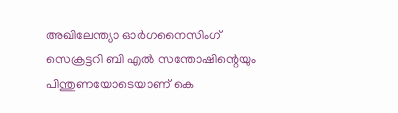അഖിലേന്ത്യാ ഓര്‍ഗനൈസിംഗ് സെക്രട്ടറി ബി എല്‍ സന്തോഷിന്റെയും പിന്തുണയോടെയാണ് കെ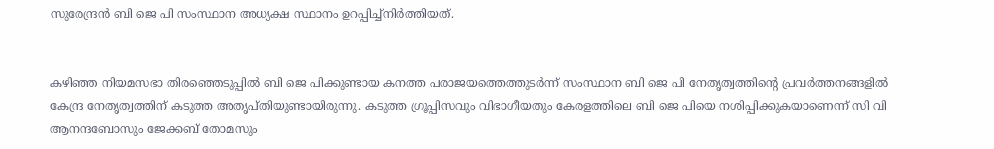സുരേന്ദ്രന്‍ ബി ജെ പി സംസ്ഥാന അധ്യക്ഷ സ്ഥാനം ഉറപ്പിച്ച്‌നിര്‍ത്തിയത്.


കഴിഞ്ഞ നിയമസഭാ തിരഞ്ഞെടുപ്പില്‍ ബി ജെ പിക്കുണ്ടായ കനത്ത പരാജയത്തെത്തുടര്‍ന്ന് സംസ്ഥാന ബി ജെ പി നേതൃത്വത്തിന്റെ പ്രവര്‍ത്തനങ്ങളില്‍ കേന്ദ്ര നേതൃത്വത്തിന് കടുത്ത അതൃപ്തിയുണ്ടായിരുന്നു. കടുത്ത ഗ്രൂപ്പിസവും വിഭാഗീയതും കേരളത്തിലെ ബി ജെ പിയെ നശിപ്പിക്കുകയാണെന്ന് സി വി ആനന്ദബോസും ജേക്കബ് തോമസും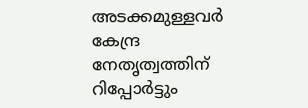അടക്കമുള്ളവര്‍ കേന്ദ്ര നേതൃത്വത്തിന് റിപ്പോര്‍ട്ടും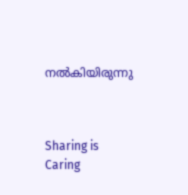നല്‍കിയിരുന്നു



Sharing is Caring